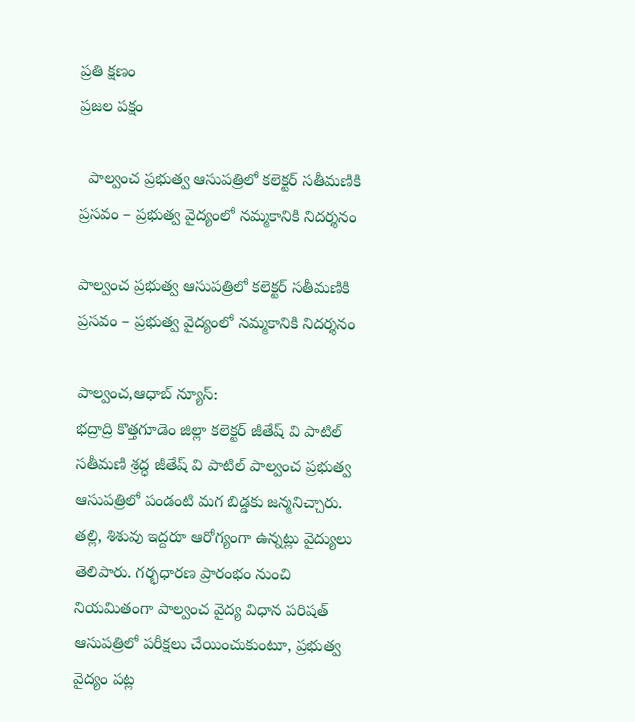ప్రతి క్షణం
ప్రజల పక్షం

  పాల్వంచ ప్రభుత్వ ఆసుపత్రిలో కలెక్టర్ సతీమణికి ప్రసవం – ప్రభుత్వ వైద్యంలో నమ్మకానికి నిదర్శనం

పాల్వంచ ప్రభుత్వ ఆసుపత్రిలో కలెక్టర్ సతీమణికి ప్రసవం – ప్రభుత్వ వైద్యంలో నమ్మకానికి నిదర్శనం

పాల్వంచ,ఆధాబ్ న్యూస్:
భద్రాద్రి కొత్తగూడెం జిల్లా కలెక్టర్ జీతేష్ వి పాటిల్ సతీమణి శ్రద్ధ జీతేష్ వి పాటిల్ పాల్వంచ ప్రభుత్వ ఆసుపత్రిలో పండంటి మగ బిడ్డకు జన్మనిచ్చారు. తల్లి, శిశువు ఇద్దరూ ఆరోగ్యంగా ఉన్నట్లు వైద్యులు తెలిపారు. గర్భధారణ ప్రారంభం నుంచి నియమితంగా పాల్వంచ వైద్య విధాన పరిషత్‌ ఆసుపత్రిలో పరీక్షలు చేయించుకుంటూ, ప్రభుత్వ వైద్యం పట్ల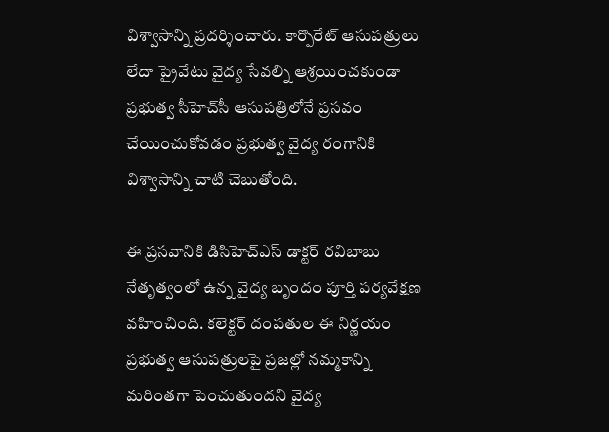విశ్వాసాన్ని ప్రదర్శించారు. కార్పొరేట్ ఆసుపత్రులు లేదా ప్రైవేటు వైద్య సేవల్ని ఆశ్రయించకుండా ప్రభుత్వ సీహెచ్‌సీ ఆసుపత్రిలోనే ప్రసవం చేయించుకోవడం ప్రభుత్వ వైద్య రంగానికి విశ్వాసాన్ని చాటి చెబుతోంది.

ఈ ప్రసవానికి డి‌సి‌హెచ్‌ఎస్ డాక్టర్ రవిబాబు నేతృత్వంలో ఉన్న వైద్య బృందం పూర్తి పర్యవేక్షణ వహించింది. కలెక్టర్ దంపతుల ఈ నిర్ణయం ప్రభుత్వ ఆసుపత్రులపై ప్రజల్లో నమ్మకాన్ని మరింతగా పెంచుతుందని వైద్య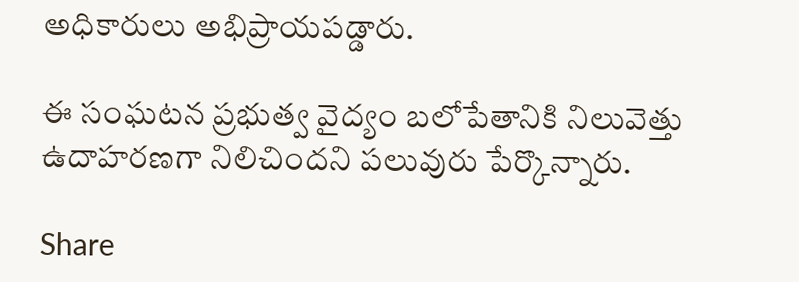అధికారులు అభిప్రాయపడ్డారు.

ఈ సంఘటన ప్రభుత్వ వైద్యం బలోపేతానికి నిలువెత్తు ఉదాహరణగా నిలిచిందని పలువురు పేర్కొన్నారు.

Share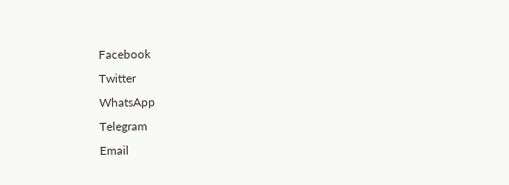Facebook
Twitter
WhatsApp
Telegram
Email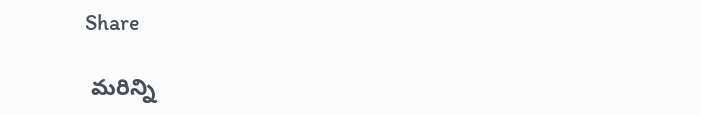Share

 మరిన్ని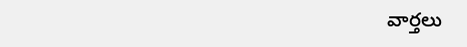వార్తలు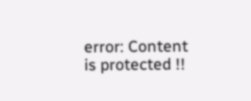error: Content is protected !!